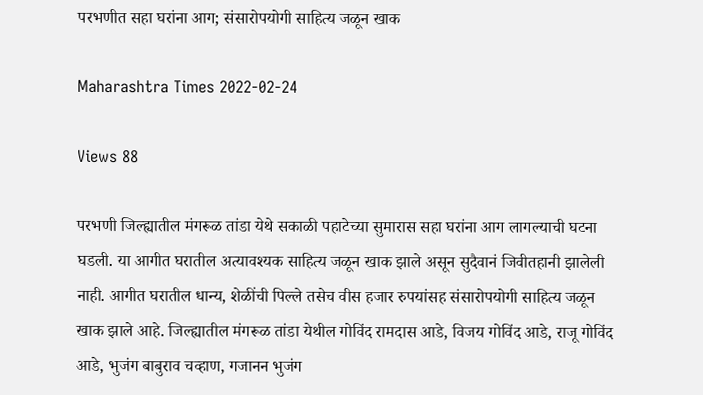परभणीत सहा घरांना आग; संसारोपयोगी साहित्य जळून खाक

Maharashtra Times 2022-02-24

Views 88

परभणी जिल्ह्यातील मंगरूळ तांडा येथे सकाळी पहाटेच्या सुमारास सहा घरांना आग लागल्याची घटना घडली. या आगीत घरातील अत्यावश्यक साहित्य जळून खाक झाले असून सुदैवानं जिवीतहानी झालेली नाही. आगीत घरातील धान्य, शेळींची पिल्ले तसेच वीस हजार रुपयांसह संसारोपयोगी साहित्य जळून खाक झाले आहे. जिल्ह्यातील मंगरूळ तांडा येथील गोविंद रामदास आडे, विजय गोविंद आडे, राजू गोविंद आडे, भुजंग बाबुराव चव्हाण, गजानन भुजंग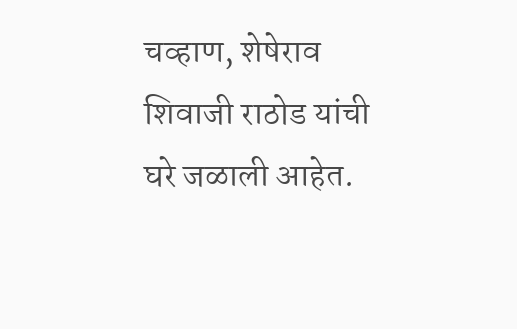चव्हाण, शेषेराव शिवाजी राठोड यांची घरे जळाली आहेत.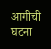आगीची घटना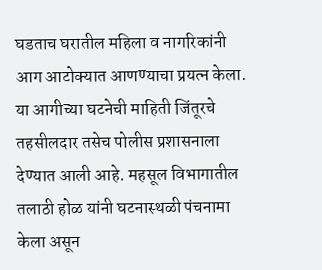घडताच घरातील महिला व नागरिकांनी आग आटोक्यात आणण्याचा प्रयत्न केला. या आगीच्या घटनेची माहिती जिंतूरचे तहसीलदार तसेच पोलीस प्रशासनाला देण्यात आली आहे. महसूल विभागातील तलाठी होळ यांनी घटनास्थळी पंचनामा केला असून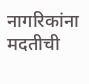नागरिकांना मदतीची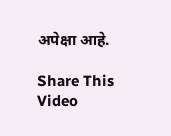अपेक्षा आहे.

Share This Video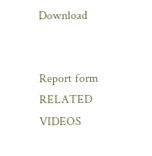Download


Report form
RELATED VIDEOS